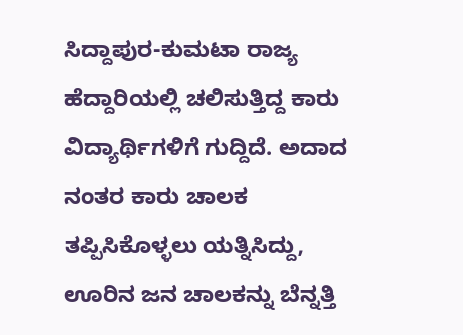ಸಿದ್ದಾಪುರ-ಕುಮಟಾ ರಾಜ್ಯ ಹೆದ್ದಾರಿಯಲ್ಲಿ ಚಲಿಸುತ್ತಿದ್ದ ಕಾರು ವಿದ್ಯಾರ್ಥಿಗಳಿಗೆ ಗುದ್ದಿದೆ. ಅದಾದ ನಂತರ ಕಾರು ಚಾಲಕ ತಪ್ಪಿಸಿಕೊಳ್ಳಲು ಯತ್ನಿಸಿದ್ದು, ಊರಿನ ಜನ ಚಾಲಕನ್ನು ಬೆನ್ನತ್ತಿ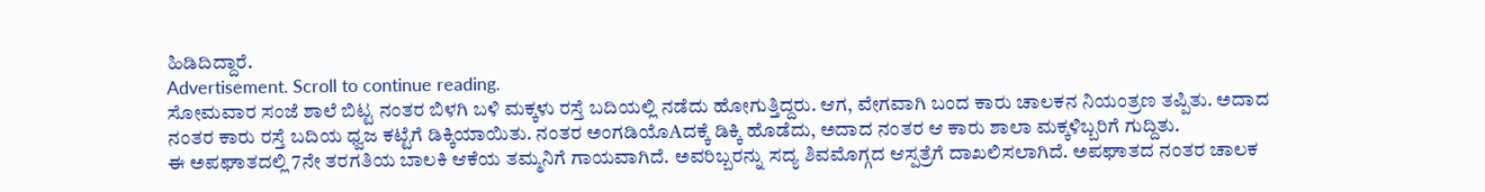ಹಿಡಿದಿದ್ದಾರೆ.
Advertisement. Scroll to continue reading.
ಸೋಮವಾರ ಸಂಜೆ ಶಾಲೆ ಬಿಟ್ಟ ನಂತರ ಬಿಳಗಿ ಬಳಿ ಮಕ್ಕಳು ರಸ್ತೆ ಬದಿಯಲ್ಲಿ ನಡೆದು ಹೋಗುತ್ತಿದ್ದರು. ಆಗ, ವೇಗವಾಗಿ ಬಂದ ಕಾರು ಚಾಲಕನ ನಿಯಂತ್ರಣ ತಪ್ಪಿತು. ಅದಾದ ನಂತರ ಕಾರು ರಸ್ತೆ ಬದಿಯ ಧ್ವಜ ಕಟ್ಟೆಗೆ ಡಿಕ್ಕಿಯಾಯಿತು. ನಂತರ ಅಂಗಡಿಯೊAದಕ್ಕೆ ಡಿಕ್ಕಿ ಹೊಡೆದು, ಅದಾದ ನಂತರ ಆ ಕಾರು ಶಾಲಾ ಮಕ್ಕಳಿಬ್ಬರಿಗೆ ಗುದ್ದಿತು.
ಈ ಅಪಘಾತದಲ್ಲಿ 7ನೇ ತರಗತಿಯ ಬಾಲಕಿ ಆಕೆಯ ತಮ್ಮನಿಗೆ ಗಾಯವಾಗಿದೆ. ಅವರಿಬ್ಬರನ್ನು ಸದ್ಯ ಶಿವಮೊಗ್ಗದ ಆಸ್ಪತ್ರೆಗೆ ದಾಖಲಿಸಲಾಗಿದೆ. ಅಪಘಾತದ ನಂತರ ಚಾಲಕ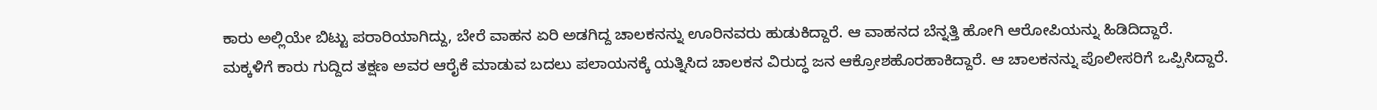ಕಾರು ಅಲ್ಲಿಯೇ ಬಿಟ್ಟು ಪರಾರಿಯಾಗಿದ್ದು, ಬೇರೆ ವಾಹನ ಏರಿ ಅಡಗಿದ್ದ ಚಾಲಕನನ್ನು ಊರಿನವರು ಹುಡುಕಿದ್ದಾರೆ. ಆ ವಾಹನದ ಬೆನ್ನತ್ತಿ ಹೋಗಿ ಆರೋಪಿಯನ್ನು ಹಿಡಿದಿದ್ದಾರೆ.
ಮಕ್ಕಳಿಗೆ ಕಾರು ಗುದ್ದಿದ ತಕ್ಷಣ ಅವರ ಆರೈಕೆ ಮಾಡುವ ಬದಲು ಪಲಾಯನಕ್ಕೆ ಯತ್ನಿಸಿದ ಚಾಲಕನ ವಿರುದ್ಧ ಜನ ಆಕ್ರೋಶಹೊರಹಾಕಿದ್ದಾರೆ. ಆ ಚಾಲಕನನ್ನು ಪೊಲೀಸರಿಗೆ ಒಪ್ಪಿಸಿದ್ದಾರೆ.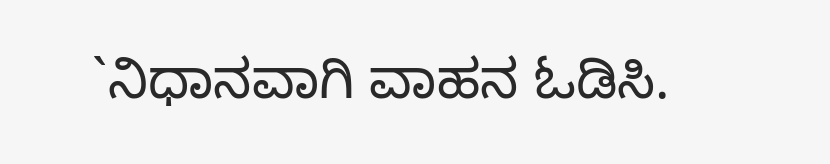`ನಿಧಾನವಾಗಿ ವಾಹನ ಓಡಿಸಿ.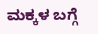ಮಕ್ಕಳ ಬಗ್ಗೆ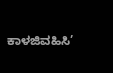ಕಾಳಜಿವಹಿಸಿ’